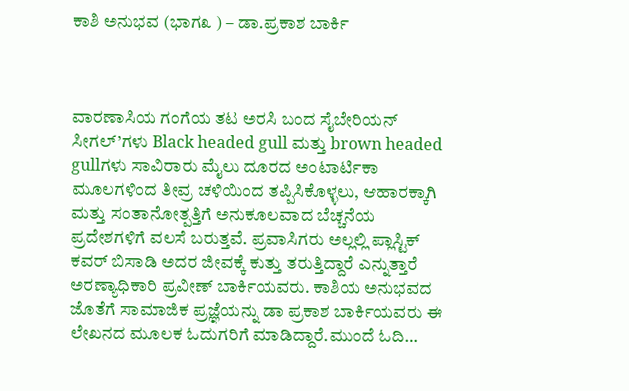ಕಾಶಿ ಅನುಭವ (ಭಾಗ೩ ) – ಡಾ.ಪ್ರಕಾಶ ಬಾರ್ಕಿ



ವಾರಣಾಸಿಯ ಗಂಗೆಯ ತಟ ಅರಸಿ ಬಂದ ಸೈಬೇರಿಯನ್ ಸೀಗಲ್’ಗಳು Black headed gull ಮತ್ತು brown headed gullಗಳು ಸಾವಿರಾರು ಮೈಲು ದೂರದ ಅಂಟಾರ್ಟಿಕಾ ಮೂಲಗಳಿಂದ ತೀವ್ರ ಚಳಿಯಿಂದ ತಪ್ಪಿಸಿಕೊಳ್ಳಲು, ಆಹಾರಕ್ಕಾಗಿ ಮತ್ತು ಸಂತಾನೋತ್ಪತ್ತಿಗೆ ಅನುಕೂಲವಾದ ಬೆಚ್ಚನೆಯ ಪ್ರದೇಶಗಳಿಗೆ ವಲಸೆ ಬರುತ್ತವೆ. ಪ್ರವಾಸಿಗರು ಅಲ್ಲಲ್ಲಿ ಪ್ಲಾಸ್ಟಿಕ್ ಕವರ್ ಬಿಸಾಡಿ ಅದರ ಜೀವಕ್ಕೆ ಕುತ್ತು ತರುತ್ತಿದ್ದಾರೆ ಎನ್ನುತ್ತಾರೆ ಅರಣ್ಯಾಧಿಕಾರಿ ಪ್ರವೀಣ್ ಬಾರ್ಕಿಯವರು. ಕಾಶಿಯ ಅನುಭವದ ಜೊತೆಗೆ ಸಾಮಾಜಿಕ ಪ್ರಜ್ಞೆಯನ್ನು ಡಾ ಪ್ರಕಾಶ ಬಾರ್ಕಿಯವರು ಈ ಲೇಖನದ ಮೂಲಕ ಓದುಗರಿಗೆ ಮಾಡಿದ್ದಾರೆ.ಮುಂದೆ ಓದಿ…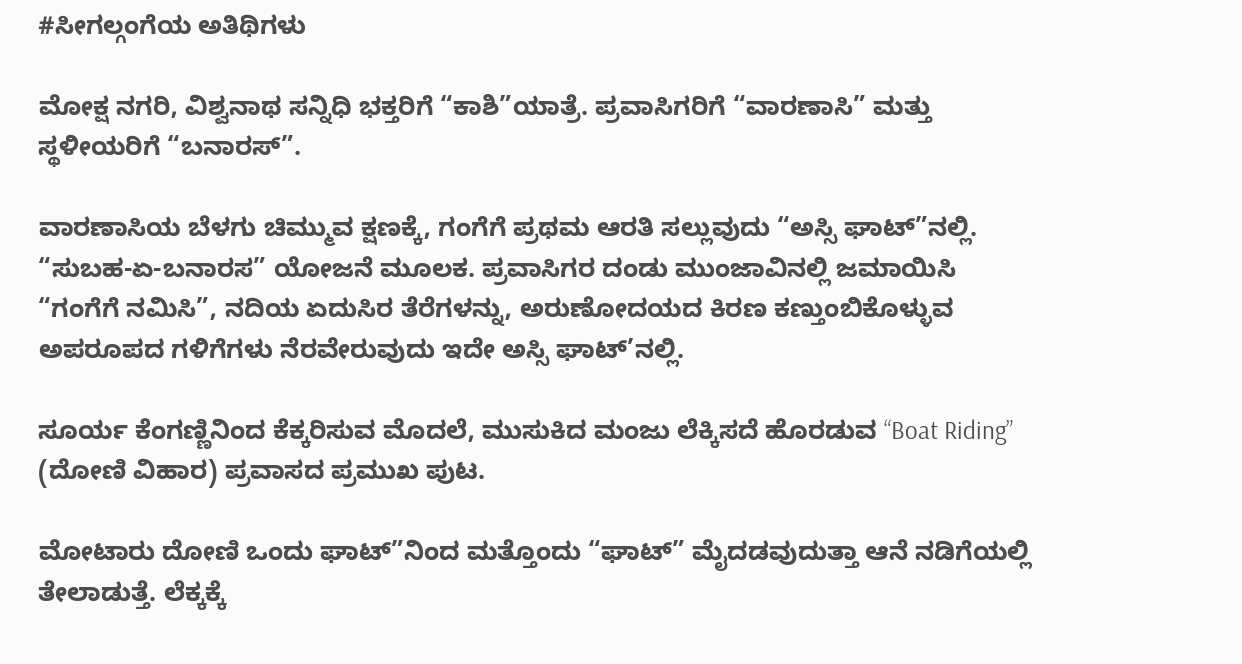#ಸೀಗಲ್ಗಂಗೆಯ ಅತಿಥಿಗಳು

ಮೋಕ್ಷ ನಗರಿ, ವಿಶ್ವನಾಥ ಸನ್ನಿಧಿ ಭಕ್ತರಿಗೆ “ಕಾಶಿ”ಯಾತ್ರೆ. ಪ್ರವಾಸಿಗರಿಗೆ “ವಾರಣಾಸಿ” ಮತ್ತು ಸ್ಥಳೀಯರಿಗೆ “ಬನಾರಸ್”.

ವಾರಣಾಸಿಯ ಬೆಳಗು ಚಿಮ್ಮುವ ಕ್ಷಣಕ್ಕೆ, ಗಂಗೆಗೆ ಪ್ರಥಮ ಆರತಿ ಸಲ್ಲುವುದು “ಅಸ್ಸಿ ಘಾಟ್”ನಲ್ಲಿ. “ಸುಬಹ-ಏ-ಬನಾರಸ” ಯೋಜನೆ ಮೂಲಕ. ಪ್ರವಾಸಿಗರ ದಂಡು ಮುಂಜಾವಿನಲ್ಲಿ ಜಮಾಯಿಸಿ “ಗಂಗೆಗೆ ನಮಿಸಿ”, ನದಿಯ ಏದುಸಿರ ತೆರೆಗಳನ್ನು, ಅರುಣೋದಯದ ಕಿರಣ ಕಣ್ತುಂಬಿಕೊಳ್ಳುವ ಅಪರೂಪದ ಗಳಿಗೆಗಳು ನೆರವೇರುವುದು ಇದೇ ಅಸ್ಸಿ ಘಾಟ್’ನಲ್ಲಿ.

ಸೂರ್ಯ ಕೆಂಗಣ್ಣಿನಿಂದ ಕೆಕ್ಕರಿಸುವ ಮೊದಲೆ, ಮುಸುಕಿದ ಮಂಜು ಲೆಕ್ಕಿಸದೆ ಹೊರಡುವ “Boat Riding” (ದೋಣಿ ವಿಹಾರ) ಪ್ರವಾಸದ ಪ್ರಮುಖ ಪುಟ.

ಮೋಟಾರು ದೋಣಿ ಒಂದು ಘಾಟ್”ನಿಂದ ಮತ್ತೊಂದು “ಘಾಟ್” ಮೈದಡವುದುತ್ತಾ ಆನೆ ನಡಿಗೆಯಲ್ಲಿ ತೇಲಾಡುತ್ತೆ. ಲೆಕ್ಕಕ್ಕೆ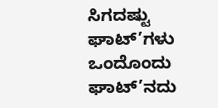ಸಿಗದಷ್ಟು ಘಾಟ್’ಗಳು ಒಂದೊಂದು ಘಾಟ್’ನದು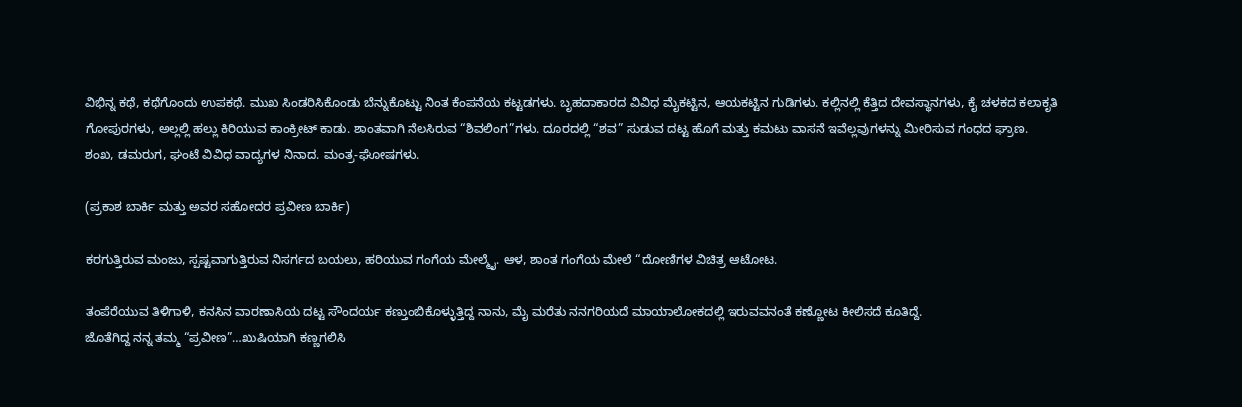ವಿಭಿನ್ನ ಕಥೆ, ಕಥೆಗೊಂದು ಉಪಕಥೆ. ಮುಖ ಸಿಂಡರಿಸಿಕೊಂಡು ಬೆನ್ನುಕೊಟ್ಟು ನಿಂತ ಕೆಂಪನೆಯ ಕಟ್ಟಡಗಳು. ಬೃಹದಾಕಾರದ ವಿವಿಧ ಮೈಕಟ್ಟಿನ, ಆಯಕಟ್ಟಿನ ಗುಡಿಗಳು. ಕಲ್ಲಿನಲ್ಲಿ ಕೆತ್ತಿದ ದೇವಸ್ಥಾನಗಳು, ಕೈ ಚಳಕದ ಕಲಾಕೃತಿ ಗೋಪುರಗಳು, ಅಲ್ಲಲ್ಲಿ ಹಲ್ಲು ಕಿರಿಯುವ ಕಾಂಕ್ರೀಟ್ ಕಾಡು. ಶಾಂತವಾಗಿ ನೆಲಸಿರುವ “ಶಿವಲಿಂಗ”ಗಳು. ದೂರದಲ್ಲಿ “ಶವ” ಸುಡುವ ದಟ್ಟ ಹೊಗೆ ಮತ್ತು ಕಮಟು ವಾಸನೆ ಇವೆಲ್ಲವುಗಳನ್ನು ಮೀರಿಸುವ ಗಂಧದ ಘ್ರಾಣ. ಶಂಖ, ಡಮರುಗ, ಘಂಟೆ ವಿವಿಧ ವಾದ್ಯಗಳ ನಿನಾದ. ಮಂತ್ರ-ಘೋಷಗಳು.

(ಪ್ರಕಾಶ ಬಾರ್ಕಿ ಮತ್ತು ಅವರ ಸಹೋದರ ಪ್ರವೀಣ ಬಾರ್ಕಿ)

ಕರಗುತ್ತಿರುವ ಮಂಜು, ಸ್ಪಷ್ಟವಾಗುತ್ತಿರುವ ನಿಸರ್ಗದ ಬಯಲು, ಹರಿಯುವ ಗಂಗೆಯ ಮೇಲ್ಮೈ. ಆಳ, ಶಾಂತ ಗಂಗೆಯ ಮೇಲೆ “ದೋಣಿಗಳ ವಿಚಿತ್ರ ಆಟೋಟ.

ತಂಪೆರೆಯುವ ತಿಳಿಗಾಳಿ, ಕನಸಿನ ವಾರಣಾಸಿಯ ದಟ್ಟ ಸೌಂದರ್ಯ ಕಣ್ತುಂಬಿಕೊಳ್ಳುತ್ತಿದ್ದ ನಾನು, ಮೈ ಮರೆತು ನನಗರಿಯದೆ ಮಾಯಾಲೋಕದಲ್ಲಿ ಇರುವವನಂತೆ ಕಣ್ಣೋಟ ಕೀಲಿಸದೆ ಕೂತಿದ್ದೆ.
ಜೊತೆಗಿದ್ದ ನನ್ನ ತಮ್ಮ “ಪ್ರವೀಣ”…ಖುಷಿಯಾಗಿ ಕಣ್ಣಗಲಿಸಿ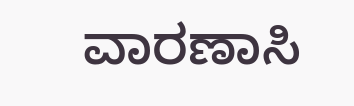ವಾರಣಾಸಿ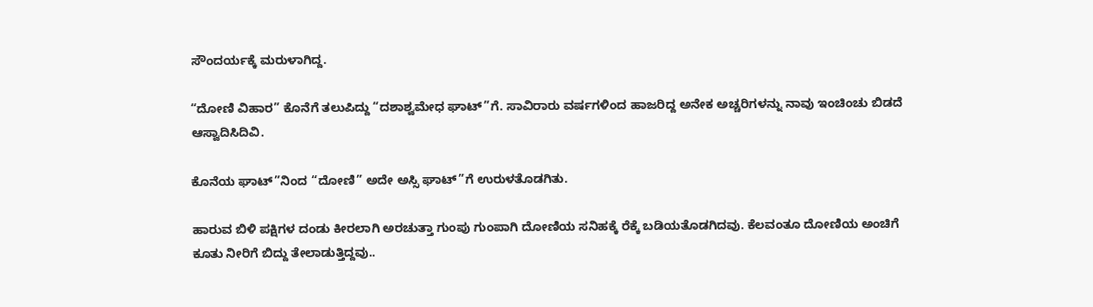ಸೌಂದರ್ಯಕ್ಕೆ ಮರುಳಾಗಿದ್ದ.

“ದೋಣಿ ವಿಹಾರ” ಕೊನೆಗೆ ತಲುಪಿದ್ದು “ದಶಾಶ್ವಮೇಧ ಘಾಟ್”ಗೆ. ಸಾವಿರಾರು ವರ್ಷಗಳಿಂದ ಹಾಜರಿದ್ದ ಅನೇಕ ಅಚ್ಚರಿಗಳನ್ನು ನಾವು ಇಂಚಿಂಚು ಬಿಡದೆ ಆಸ್ವಾದಿಸಿದಿವಿ‌.

ಕೊನೆಯ ಘಾಟ್”ನಿಂದ “ದೋಣಿ” ಅದೇ ಅಸ್ಸಿ ಘಾಟ್”ಗೆ ಉರುಳತೊಡಗಿತು.

ಹಾರುವ ಬಿಳಿ ಪಕ್ಷಿಗಳ ದಂಡು ಕೀರಲಾಗಿ ಅರಚುತ್ತಾ ಗುಂಪು ಗುಂಪಾಗಿ ದೋಣಿಯ ಸನಿಹಕ್ಕೆ ರೆಕ್ಕೆ ಬಡಿಯತೊಡಗಿದವು. ಕೆಲವಂತೂ ದೋಣಿಯ ಅಂಚಿಗೆ ಕೂತು ನೀರಿಗೆ ಬಿದ್ದು ತೇಲಾಡುತ್ತಿದ್ದವು..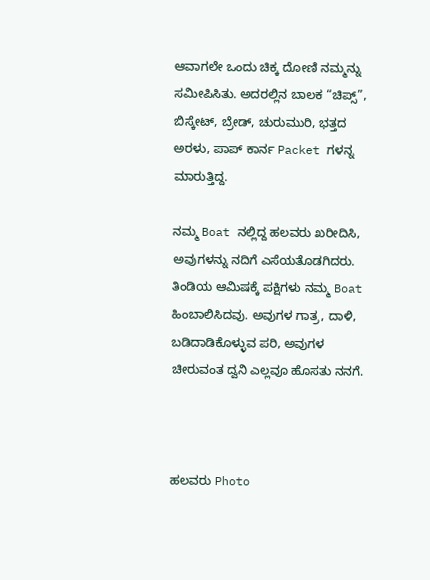ಆವಾಗಲೇ ಒಂದು ಚಿಕ್ಕ ದೋಣಿ ನಮ್ಮನ್ನು ಸಮೀಪಿಸಿತು‌. ಅದರಲ್ಲಿನ ಬಾಲಕ “ಚಿಪ್ಸ್”, ಬಿಸ್ಕೇಟ್, ಬ್ರೇಡ್, ಚುರುಮುರಿ, ಭತ್ತದ ಅರಳು, ಪಾಪ್ ಕಾರ್ನ Packet ಗಳನ್ನ ಮಾರುತ್ತಿದ್ದ.

ನಮ್ಮ Boat ನಲ್ಲಿದ್ದ ಹಲವರು ಖರೀದಿಸಿ, ಅವುಗಳನ್ನು ನದಿಗೆ ಎಸೆಯತೊಡಗಿದರು. ತಿಂಡಿಯ ಆಮಿಷಕ್ಕೆ ಪಕ್ಷಿಗಳು ನಮ್ಮ Boat ಹಿಂಬಾಲಿಸಿದವು. ಅವುಗಳ ಗಾತ್ರ, ದಾಳಿ, ಬಡಿದಾಡಿಕೊಳ್ಳುವ ಪರಿ, ಅವುಗಳ ಚೀರುವಂತ ದ್ವನಿ ಎಲ್ಲವೂ ಹೊಸತು ನನಗೆ.



ಹಲವರು Photo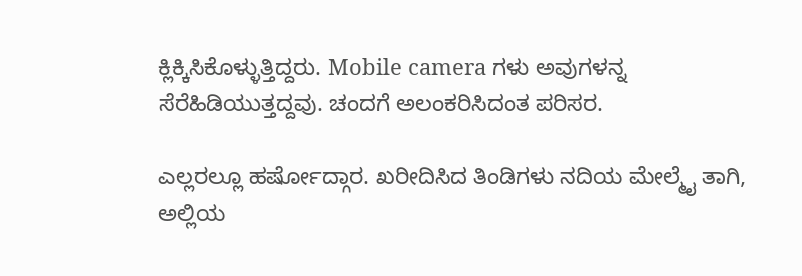ಕ್ಲಿಕ್ಕಿಸಿಕೊಳ್ಳುತ್ತಿದ್ದರು. Mobile camera ಗಳು ಅವುಗಳನ್ನ ಸೆರೆಹಿಡಿಯುತ್ತದ್ದವು. ಚಂದಗೆ ಅಲಂಕರಿಸಿದಂತ ಪರಿಸರ.

ಎಲ್ಲರಲ್ಲೂ ಹರ್ಷೋದ್ಗಾರ. ಖರೀದಿಸಿದ ತಿಂಡಿಗಳು ನದಿಯ ಮೇಲ್ಮೈ ತಾಗಿ, ಅಲ್ಲಿಯ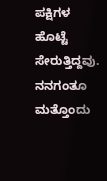ಪಕ್ಷಿಗಳ ಹೊಟ್ಟೆ ಸೇರುತ್ತಿದ್ದವು. ನನಗಂತೂ ಮತ್ತೊಂದು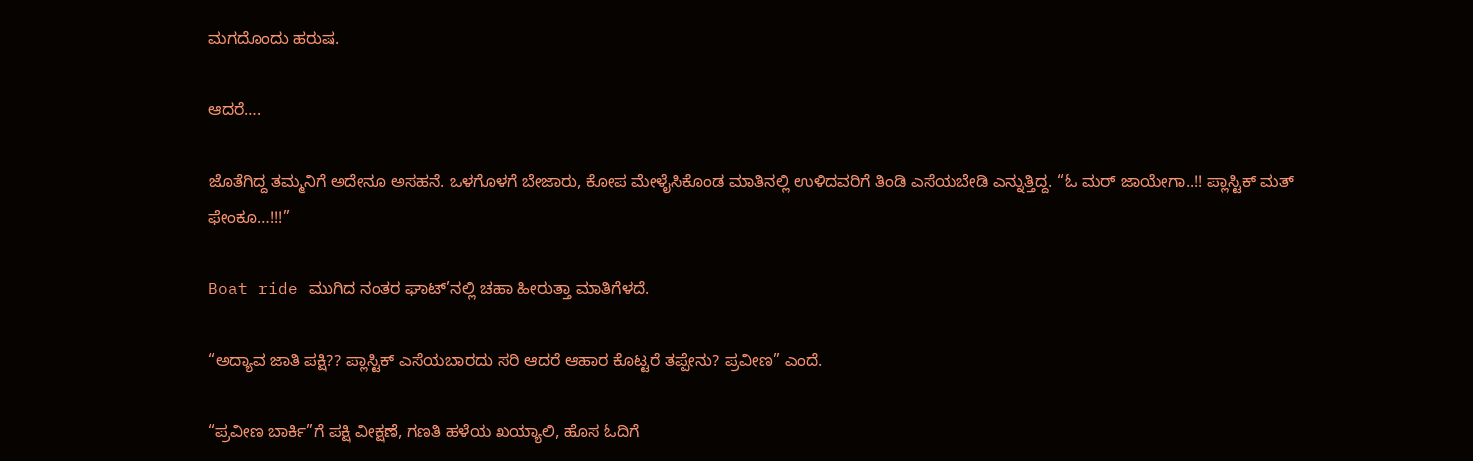ಮಗದೊಂದು ಹರುಷ.

ಆದರೆ….

ಜೊತೆಗಿದ್ದ ತಮ್ಮನಿಗೆ ಅದೇನೂ ಅಸಹನೆ. ಒಳಗೊಳಗೆ ಬೇಜಾರು, ಕೋಪ ಮೇಳೈಸಿಕೊಂಡ ಮಾತಿನಲ್ಲಿ ಉಳಿದವರಿಗೆ ತಿಂಡಿ ಎಸೆಯಬೇಡಿ ಎನ್ನುತ್ತಿದ್ದ. “ಓ ಮರ್ ಜಾಯೇಗಾ..!! ಪ್ಲಾಸ್ಟಿಕ್ ಮತ್ ಫೇಂಕೂ…!!!”

Boat ride ಮುಗಿದ ನಂತರ ಘಾಟ್’ನಲ್ಲಿ ಚಹಾ ಹೀರುತ್ತಾ ಮಾತಿಗೆಳದೆ.

“ಅದ್ಯಾವ ಜಾತಿ ಪಕ್ಷಿ?? ಪ್ಲಾಸ್ಟಿಕ್ ಎಸೆಯಬಾರದು ಸರಿ ಆದರೆ ಆಹಾರ ಕೊಟ್ಟರೆ ತಪ್ಪೇನು? ಪ್ರವೀಣ” ಎಂದೆ.

“ಪ್ರವೀಣ ಬಾರ್ಕಿ”ಗೆ ಪಕ್ಷಿ ವೀಕ್ಷಣೆ, ಗಣತಿ ಹಳೆಯ ಖಯ್ಯಾಲಿ, ಹೊಸ ಓದಿಗೆ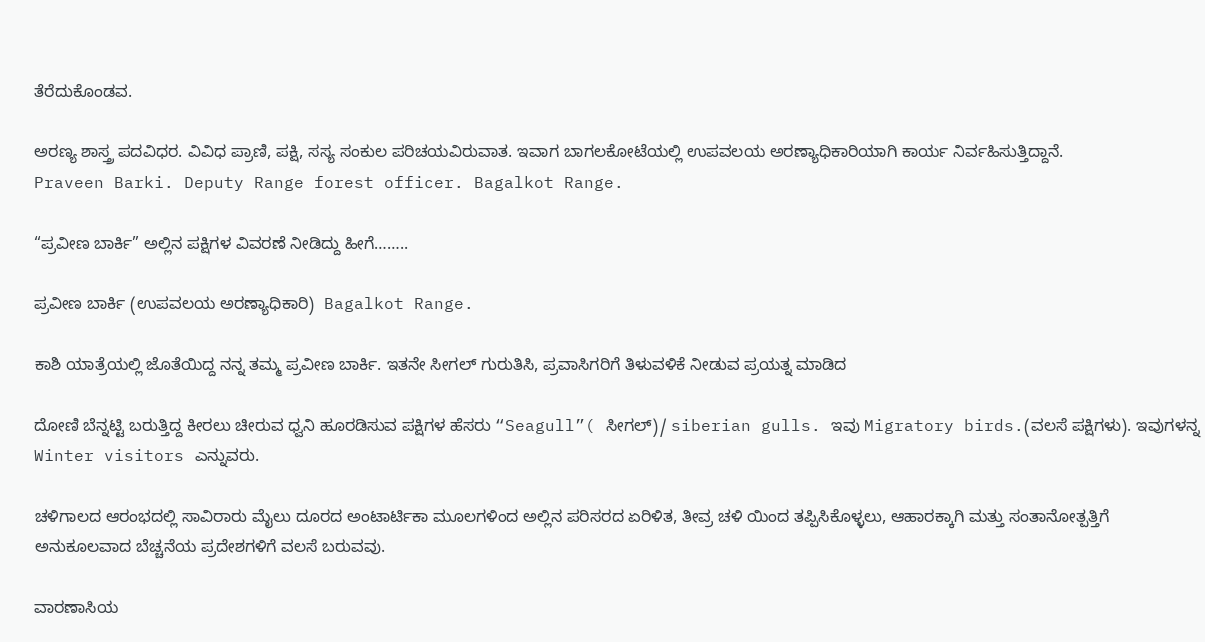ತೆರೆದುಕೊಂಡವ.

ಅರಣ್ಯ ಶಾಸ್ತ್ರ ಪದವಿಧರ. ವಿವಿಧ ಪ್ರಾಣಿ, ಪಕ್ಷಿ, ಸಸ್ಯ ಸಂಕುಲ ಪರಿಚಯವಿರುವಾತ. ಇವಾಗ ಬಾಗಲಕೋಟೆಯಲ್ಲಿ ಉಪವಲಯ ಅರಣ್ಯಾಧಿಕಾರಿಯಾಗಿ ಕಾರ್ಯ ನಿರ್ವಹಿಸುತ್ತಿದ್ದಾನೆ.
Praveen Barki. Deputy Range forest officer. Bagalkot Range.

“ಪ್ರವೀಣ ಬಾರ್ಕಿ” ಅಲ್ಲಿನ ಪಕ್ಷಿಗಳ ವಿವರಣೆ ನೀಡಿದ್ದು ಹೀಗೆ……..

ಪ್ರವೀಣ ಬಾರ್ಕಿ (ಉಪವಲಯ ಅರಣ್ಯಾಧಿಕಾರಿ)  Bagalkot Range.

ಕಾಶಿ ಯಾತ್ರೆಯಲ್ಲಿ ಜೊತೆಯಿದ್ದ ನನ್ನ ತಮ್ಮ ಪ್ರವೀಣ ಬಾರ್ಕಿ. ಇತನೇ ಸೀಗಲ್ ಗುರುತಿಸಿ, ಪ್ರವಾಸಿಗರಿಗೆ ತಿಳುವಳಿಕೆ ನೀಡುವ ಪ್ರಯತ್ನ ಮಾಡಿದ

ದೋಣಿ ಬೆನ್ನಟ್ಟಿ ಬರುತ್ತಿದ್ದ ಕೀರಲು ಚೀರುವ ಧ್ವನಿ ಹೂರಡಿಸುವ ಪಕ್ಷಿಗಳ ಹೆಸರು “Seagull”( ಸೀಗಲ್)/ siberian gulls. ಇವು Migratory birds.(ವಲಸೆ ಪಕ್ಷಿಗಳು). ಇವುಗಳನ್ನ Winter visitors ಎನ್ನುವರು.

ಚಳಿಗಾಲದ ಆರಂಭದಲ್ಲಿ ಸಾವಿರಾರು ಮೈಲು ದೂರದ ಅಂಟಾರ್ಟಿಕಾ ಮೂಲಗಳಿಂದ ಅಲ್ಲಿನ ಪರಿಸರದ ಏರಿಳಿತ, ತೀವ್ರ ಚಳಿ ಯಿಂದ ತಪ್ಪಿಸಿಕೊಳ್ಳಲು, ಆಹಾರಕ್ಕಾಗಿ ಮತ್ತು ಸಂತಾನೋತ್ಪತ್ತಿಗೆ ಅನುಕೂಲವಾದ ಬೆಚ್ಚನೆಯ ಪ್ರದೇಶಗಳಿಗೆ ವಲಸೆ ಬರುವವು.

ವಾರಣಾಸಿಯ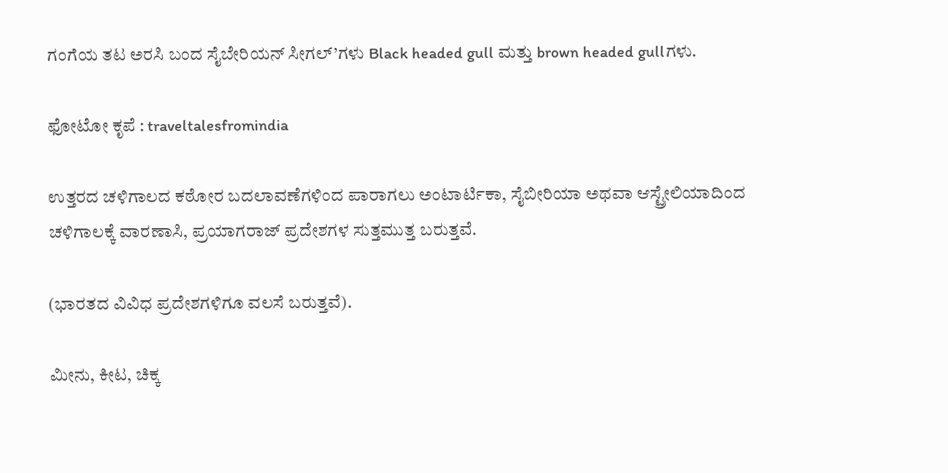ಗಂಗೆಯ ತಟ ಅರಸಿ ಬಂದ ಸೈಬೇರಿಯನ್ ಸೀಗಲ್’ಗಳು Black headed gull ಮತ್ತು brown headed gullಗಳು.

ಫೋಟೋ ಕೃಪೆ : traveltalesfromindia

ಉತ್ತರದ ಚಳಿಗಾಲದ ಕಠೋರ ಬದಲಾವಣೆಗಳಿಂದ ಪಾರಾಗಲು ಅಂಟಾರ್ಟಿಕಾ, ಸೈಬೀರಿಯಾ ಅಥವಾ ಆಸ್ಟ್ರೇಲಿಯಾದಿಂದ ಚಳಿಗಾಲಕ್ಕೆ ವಾರಣಾಸಿ, ಪ್ರಯಾಗರಾಜ್ ಪ್ರದೇಶಗಳ ಸುತ್ತಮುತ್ತ ಬರುತ್ತವೆ.

(ಭಾರತದ ವಿವಿಧ ಪ್ರದೇಶಗಳಿಗೂ ವಲಸೆ ಬರುತ್ತವೆ).

ಮೀನು, ಕೀಟ, ಚಿಕ್ಕ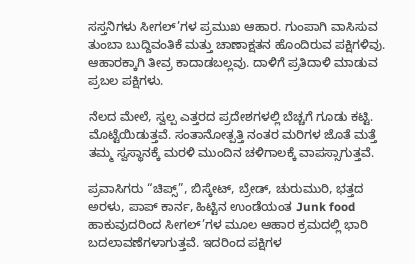ಸಸ್ತನಿಗಳು ಸೀಗಲ್’ಗಳ ಪ್ರಮುಖ ಆಹಾರ. ಗುಂಪಾಗಿ ವಾಸಿಸುವ ತುಂಬಾ ಬುದ್ದಿವಂತಿಕೆ ಮತ್ತು ಚಾಣಾಕ್ಷತನ ಹೊಂದಿರುವ ಪಕ್ಷಿಗಳಿವು. ಆಹಾರಕ್ಕಾಗಿ ತೀವ್ರ ಕಾದಾಡಬಲ್ಲವು. ದಾಳಿಗೆ ಪ್ರತಿದಾಳಿ ಮಾಡುವ ಪ್ರಬಲ ಪಕ್ಷಿಗಳು.

ನೆಲದ ಮೇಲೆ, ಸ್ವಲ್ಪ ಎತ್ತರದ ಪ್ರದೇಶಗಳಲ್ಲಿ ಬೆಚ್ಚಗೆ ಗೂಡು ಕಟ್ಟಿ. ಮೊಟ್ಟೆಯಿಡುತ್ತವೆ. ಸಂತಾನೋತ್ಪತ್ತಿ ನಂತರ ಮರಿಗಳ ಜೊತೆ ಮತ್ತೆ ತಮ್ಮ ಸ್ವಸ್ಥಾನಕ್ಕೆ ಮರಳಿ ಮುಂದಿನ ಚಳಿಗಾಲಕ್ಕೆ ವಾಪಸ್ಸಾಗುತ್ತವೆ.

ಪ್ರವಾಸಿಗರು “ಚಿಪ್ಸ್”, ಬಿಸ್ಕೇಟ್, ಬ್ರೇಡ್, ಚುರುಮುರಿ, ಭತ್ತದ ಅರಳು, ಪಾಪ್ ಕಾರ್ನ, ಹಿಟ್ಟಿನ ಉಂಡೆಯಂತ Junk food ಹಾಕುವುದರಿಂದ ಸೀಗಲ್’ಗಳ ಮೂಲ ಆಹಾರ ಕ್ರಮದಲ್ಲಿ ಭಾರಿ ಬದಲಾವಣೆಗಳಾಗುತ್ತವೆ. ಇದರಿಂದ ಪಕ್ಷಿಗಳ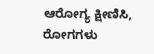ಆರೋಗ್ಯ ಕ್ಷೀಣಿಸಿ, ರೋಗಗಳು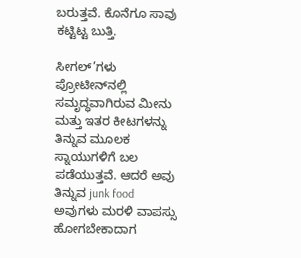ಬರುತ್ತವೆ. ಕೊನೆಗೂ ಸಾವು ಕಟ್ಟಿಟ್ಟ ಬುತ್ತಿ.

ಸೀಗಲ್‌’ಗಳು ಪ್ರೋಟೀನ್‌ನಲ್ಲಿ ಸಮೃದ್ಧವಾಗಿರುವ ಮೀನು ಮತ್ತು ಇತರ ಕೀಟಗಳನ್ನು ತಿನ್ನುವ ಮೂಲಕ ಸ್ನಾಯುಗಳಿಗೆ ಬಲ ಪಡೆಯುತ್ತವೆ. ಆದರೆ ಅವು ತಿನ್ನುವ junk food ಅವುಗಳು ಮರಳಿ ವಾಪಸ್ಸು ಹೋಗಬೇಕಾದಾಗ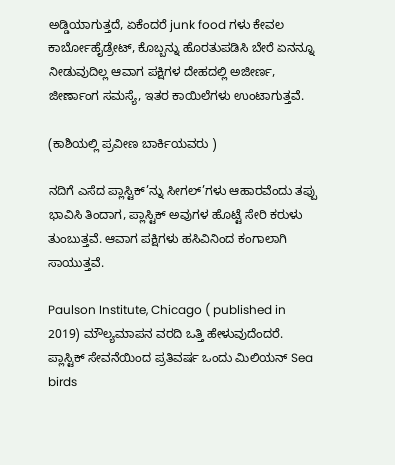ಅಡ್ಡಿಯಾಗುತ್ತದೆ, ಏಕೆಂದರೆ junk food ಗಳು ಕೇವಲ ಕಾರ್ಬೋಹೈಡ್ರೇಟ್, ಕೊಬ್ಬನ್ನು ಹೊರತುಪಡಿಸಿ ಬೇರೆ ಏನನ್ನೂ ನೀಡುವುದಿಲ್ಲ ಆವಾಗ ಪಕ್ಷಿಗಳ ದೇಹದಲ್ಲಿ ಅಜೀರ್ಣ, ಜೀರ್ಣಾಂಗ ಸಮಸ್ಯೆ, ಇತರ ಕಾಯಿಲೆಗಳು ಉಂಟಾಗುತ್ತವೆ.

(ಕಾಶಿಯಲ್ಲಿ ಪ್ರವೀಣ ಬಾರ್ಕಿಯವರು )

ನದಿಗೆ ಎಸೆದ ಪ್ಲಾಸ್ಟಿಕ್’ನ್ನು ಸೀಗಲ್’ಗಳು ಆಹಾರವೆಂದು ತಪ್ಪು ಭಾವಿಸಿ ತಿಂದಾಗ, ಪ್ಲಾಸ್ಟಿಕ್ ಅವುಗಳ ಹೊಟ್ಟೆ ಸೇರಿ ಕರುಳು ತುಂಬುತ್ತವೆ. ಆವಾಗ ಪಕ್ಷಿಗಳು ಹಸಿವಿನಿಂದ ಕಂಗಾಲಾಗಿ ಸಾಯುತ್ತವೆ.

Paulson Institute, Chicago ( published in 2019) ಮೌಲ್ಯಮಾಪನ ವರದಿ ಒತ್ತಿ ಹೇಳುವುದೆಂದರೆ. ಪ್ಲಾಸ್ಟಿಕ್ ಸೇವನೆಯಿಂದ ಪ್ರತಿವರ್ಷ ಒಂದು ಮಿಲಿಯನ್ Sea birds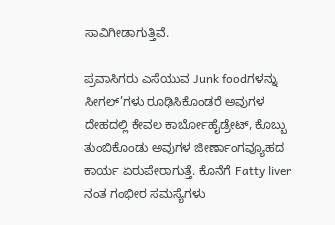ಸಾವಿಗೀಡಾಗುತ್ತಿವೆ.

ಪ್ರವಾಸಿಗರು ಎಸೆಯುವ Junk foodಗಳನ್ನು ಸೀಗಲ್’ಗಳು ರೂಢಿಸಿಕೊಂಡರೆ ಅವುಗಳ ದೇಹದಲ್ಲಿ ಕೇವಲ ಕಾರ್ಬೋಹೈಡ್ರೇಟ್, ಕೊಬ್ಬು ತುಂಬಿಕೊಂಡು ಅವುಗಳ ಜೀರ್ಣಾಂಗವ್ಯೂಹದ ಕಾರ್ಯ ಏರುಪೇರಾಗುತ್ತೆ. ಕೊನೆಗೆ Fatty liver ನಂತ ಗಂಭೀರ ಸಮಸ್ಯೆಗಳು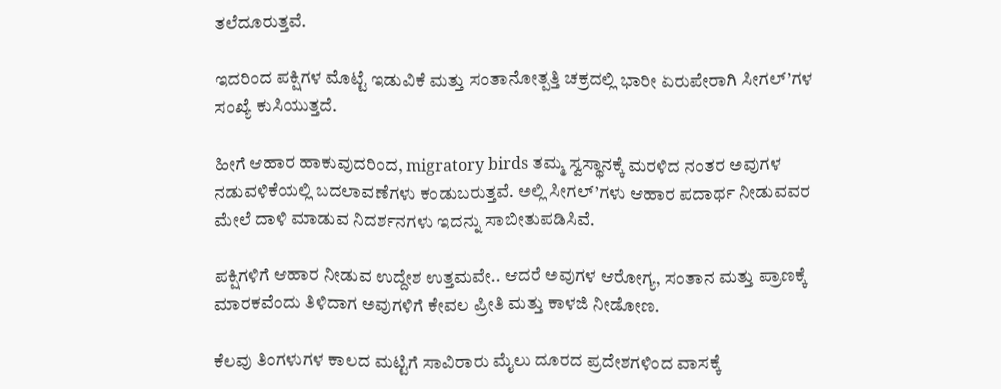ತಲೆದೂರುತ್ತವೆ.

ಇದರಿಂದ ಪಕ್ಷಿಗಳ ಮೊಟ್ಟೆ ಇಡುವಿಕೆ ಮತ್ತು ಸಂತಾನೋತ್ಪತ್ತಿ ಚಕ್ರದಲ್ಲಿ ಭಾರೀ ಏರುಪೇರಾಗಿ ಸೀಗಲ್’ಗಳ ಸಂಖ್ಯೆ ಕುಸಿಯುತ್ತದೆ.

ಹೀಗೆ ಆಹಾರ ಹಾಕುವುದರಿಂದ, migratory birds ತಮ್ಮ ಸ್ವಸ್ಥಾನಕ್ಕೆ ಮರಳಿದ ನಂತರ ಅವುಗಳ ನಡುವಳಿಕೆಯಲ್ಲಿ ಬದಲಾವಣೆಗಳು ಕಂಡುಬರುತ್ತವೆ. ಅಲ್ಲಿ ಸೀಗಲ್’ಗಳು ಆಹಾರ ಪದಾರ್ಥ ನೀಡುವವರ ಮೇಲೆ ದಾಳಿ ಮಾಡುವ ನಿದರ್ಶನಗಳು ಇದನ್ನು ಸಾಬೀತುಪಡಿಸಿವೆ.

ಪಕ್ಷಿಗಳಿಗೆ ಆಹಾರ ನೀಡುವ ಉದ್ದೇಶ ಉತ್ತಮವೇ.. ಆದರೆ ಅವುಗಳ ಆರೋಗ್ಯ, ಸಂತಾನ ಮತ್ತು ಪ್ರಾಣಕ್ಕೆ ಮಾರಕವೆಂದು ತಿಳಿದಾಗ ಅವುಗಳಿಗೆ ಕೇವಲ ಪ್ರೀತಿ ಮತ್ತು ಕಾಳಜಿ ನೀಡೋಣ.

ಕೆಲವು ತಿಂಗಳುಗಳ ಕಾಲದ ಮಟ್ಟಿಗೆ ಸಾವಿರಾರು ಮೈಲು ದೂರದ ಪ್ರದೇಶಗಳಿಂದ ವಾಸಕ್ಕೆ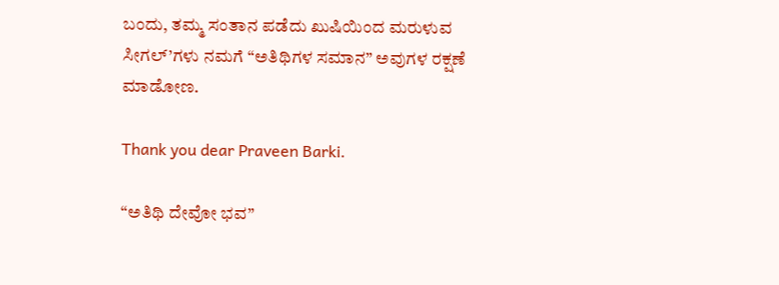ಬಂದು, ತಮ್ಮ ಸಂತಾನ ಪಡೆದು ಖುಷಿಯಿಂದ ಮರುಳುವ ಸೀಗಲ್’ಗಳು ನಮಗೆ “ಅತಿಥಿಗಳ ಸಮಾನ” ಅವುಗಳ ರಕ್ಷಣೆ ಮಾಡೋಣ.

Thank you dear Praveen Barki.

“ಅತಿಥಿ ದೇವೋ ಭವ”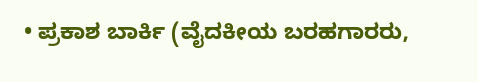• ಪ್ರಕಾಶ ಬಾರ್ಕಿ (ವೈದಕೀಯ ಬರಹಗಾರರು,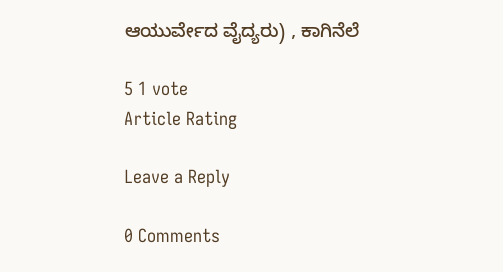ಆಯುರ್ವೇದ ವೈದ್ಯರು) , ಕಾಗಿನೆಲೆ

5 1 vote
Article Rating

Leave a Reply

0 Comments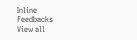Inline Feedbacks
View all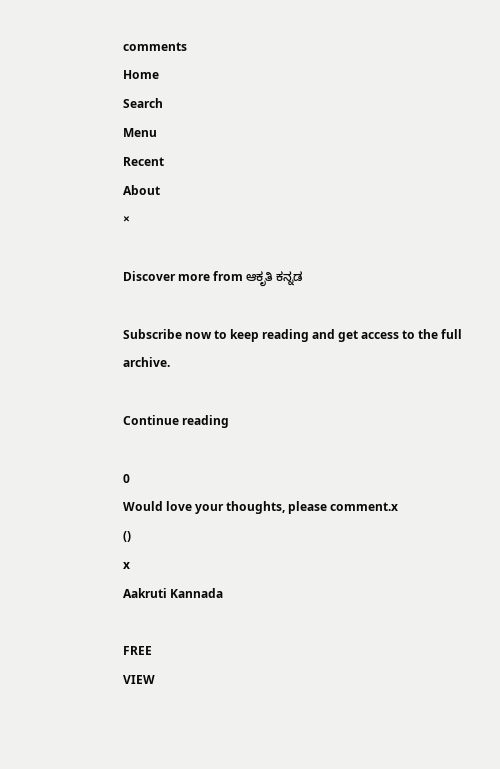comments
Home
Search
Menu
Recent
About
×

Discover more from ಆಕೃತಿ ಕನ್ನಡ

Subscribe now to keep reading and get access to the full archive.

Continue reading

0
Would love your thoughts, please comment.x
()
x
Aakruti Kannada

FREE
VIEW